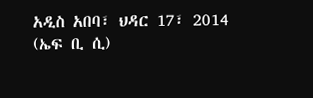አዲስ አበባ፣ ህዳር 17፣ 2014 (ኤፍ ቢ ሲ)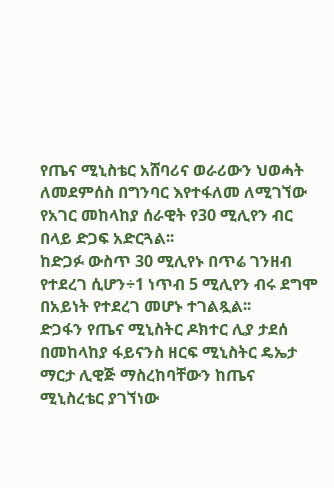የጤና ሚኒስቴር አሸባሪና ወራሪውን ህወሓት ለመደምሰስ በግንባር እየተፋለመ ለሚገኘው የአገር መከላከያ ሰራዊት የ30 ሚሊየን ብር በላይ ድጋፍ አድርጓል፡፡
ከድጋፉ ውስጥ 30 ሚሊየኑ በጥሬ ገንዘብ የተደረገ ሲሆን÷1 ነጥብ 5 ሚሊየን ብሩ ደግሞ በአይነት የተደረገ መሆኑ ተገልጿል፡፡
ድጋፋን የጤና ሚኒስትር ዶክተር ሊያ ታደሰ በመከላከያ ፋይናንስ ዘርፍ ሚኒስትር ዴኤታ ማርታ ሊዊጅ ማስረከባቸውን ከጤና ሚኒስረቴር ያገኘነው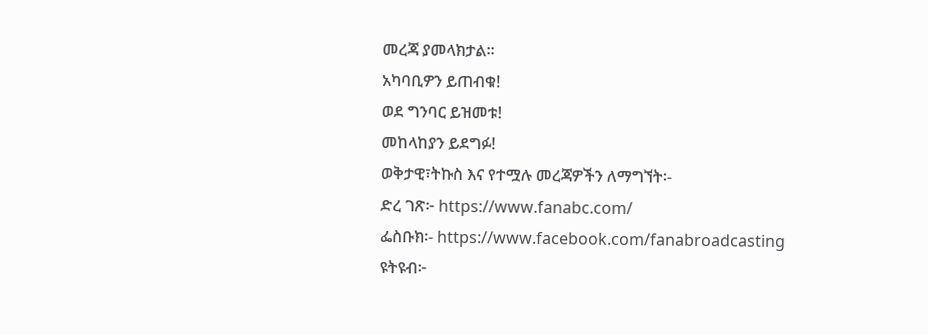መረጃ ያመላክታል፡፡
አካባቢዎን ይጠብቁ!
ወደ ግንባር ይዝመቱ!
መከላከያን ይደግፉ!
ወቅታዊ፣ትኩስ እና የተሟሉ መረጃዎችን ለማግኘት፡-
ድረ ገጽ፦ https://www.fanabc.com/
ፌስቡክ፡- https://www.facebook.com/fanabroadcasting
ዩትዩብ፦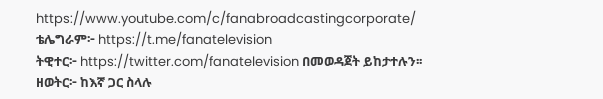https://www.youtube.com/c/fanabroadcastingcorporate/
ቴሌግራም፦ https://t.me/fanatelevision
ትዊተር፦ https://twitter.com/fanatelevision በመወዳጀት ይከታተሉን፡፡
ዘወትር፦ ከእኛ ጋር ስላሉ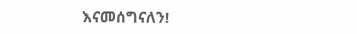እናመሰግናለን!